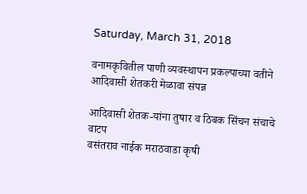Saturday, March 31, 2018

वनामकृवितील पाणी व्यवस्थापन प्रकल्पाच्‍या वतीने आदिवासी शेतकरी मेळावा संपन्न

आदिवासी शेतक-यांना तुषार व ठिबक सिंचन संचाचे वाटप
वसंतराव नाईक मराठवाडा कृषी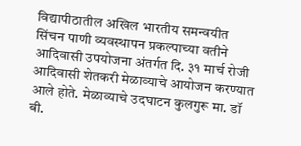विद्यापीठातील अखिल भारतीय समन्‍वयीत सिंचन पाणी व्यवस्थापन प्रकल्पाच्‍या वतीने आदिवासी उपयोजना अंतर्गत दि. ३१ मार्च रोजी आदिवासी शेतकरी मेळाव्‍याचे आयोजन करण्‍यात आले होते. मेळाव्‍याचे उदघाटन कुलगुरू मा. डॉ बी.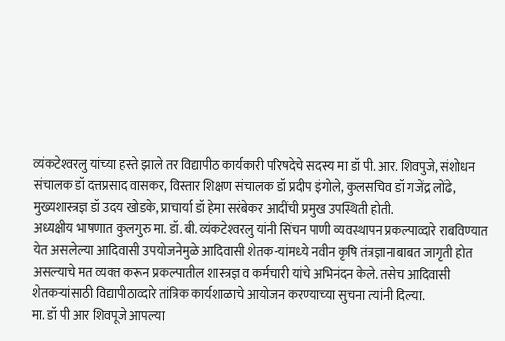व्‍यंकटेश्‍वरलु यांच्‍या हस्‍ते झाले तर विद्यापीठ कार्यकारी परिषदेचे सदस्‍य मा डॉ पी. आर. शिवपुजे, संशोधन संचालक डॉ दत्तप्रसाद वासकर, विस्तार शिक्षण संचालक डॉ प्रदीप इंगोले, कुलसचिव डॉ गजेंद्र लोंढे, मुख्यशास्त्रज्ञ डॉ उदय खोडके, प्राचार्या डॉ हेमा सरंबेकर आदींची प्रमुख उपस्थिती होती.
अध्यक्षीय भाषणात कुलगुरु मा. डॉ. बी. व्‍यंकटेश्‍वरलु यांनी सिंचन पाणी व्यवस्थापन प्रकल्पाव्‍दारे राबविण्‍यात येत असलेल्‍या आदिवासी उपयोजनेमुळे आदिवासी शेतक-यांमध्‍ये नवीन कृषि तंत्रज्ञानाबाबत जागृती होत असल्‍याचे मत व्‍यक्‍त करून प्रकल्पातील शास्त्रज्ञ व कर्मचारी यांचे अभिनंदन केले. तसेच आदिवासी शेतकऱ्यांसाठी विद्यापीठाव्‍दारे तांत्रिक कार्यशाळाचे आयो‍जन करण्‍याच्‍या सुचना त्‍यांनी दिल्‍या.
मा. डॉ पी आर शिवपूजे आपल्‍या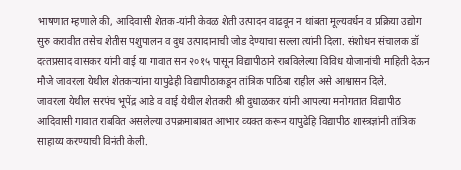भाषणात म्‍हणाले की, आदिवासी शेतक-यांनी केवळ शेती उत्पादन वाढवून न थांबता मूल्यवर्धन व प्रक्रिया उद्योग सुरु करावीत तसेच शेतीस पशुपालन व दुध उत्पादानाची जोड देण्‍याचा सल्‍ला त्‍यांनी दिला. संशोधन संचालक डॉ दत्‍तप्रसाद वासकर यांनी वाई या गावात सन २०१५ पासून विद्यापीठाने राबविलेल्या विविध योजानांची माहिती देऊन मौजे जावरला येथील शेतकऱ्यांना यापुढेही विद्यापीठाकडून तांत्रिक पाठिंबा राहील असे आश्वासन दिले.
जावरला येथील सरपंच भूपेंद्र आडे व वाई येथील शेतकरी श्री दुधाळकर यांनी आपल्या मनोगतात विद्यापीठ आदिवासी गावात राबवित असलेल्‍या उपक्रमाबाबत आभार व्‍यक्‍त करून यापुढेहि विद्यापीठ शास्‍त्रज्ञांनी तांत्रिक साहाय्य करण्‍याची विनंती केली.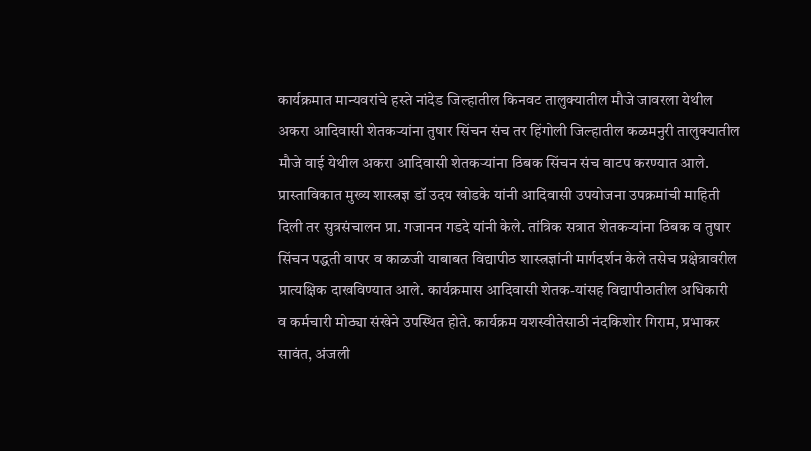कार्यक्रमात मान्यवरांचे हस्ते नांदेड जिल्‍हातील किनवट तालुक्‍यातील मौजे जावरला येथील अकरा आदिवासी शेतकऱ्यांना तुषार सिंचन संच तर हिंगोली जिल्‍हातील कळमनुरी तालुक्‍यातील मौजे वाई येथील अकरा आदिवासी शेतकऱ्यांना ठिबक सिंचन संच वाटप करण्यात आले.
प्रास्ताविकात मुख्य शास्त्रज्ञ डॉ उदय खोडके यांनी आदिवासी उपयोजना उपक्रमांची माहिती दिली तर सुत्रसंचालन प्रा. गजानन गडदे यांनी केले. तांत्रिक सत्रात शेतकऱ्यांना ठिबक व तुषार सिंचन पद्धती वापर व काळजी याबाबत विद्यापीठ शास्‍त्रज्ञांनी मार्गदर्शन केले तसेच प्रक्षेत्रावरील प्रात्यक्षिक दाखविण्यात आले. कार्यक्रमास आदिवासी शेतक-यांसह विद्यापीठातील अधिकारी व कर्मचारी मोठ्या संखेने उपस्थित होते. कार्यक्रम यशस्वीतेसाठी नंदकिशोर गिराम, प्रभाकर सावंत, अंजली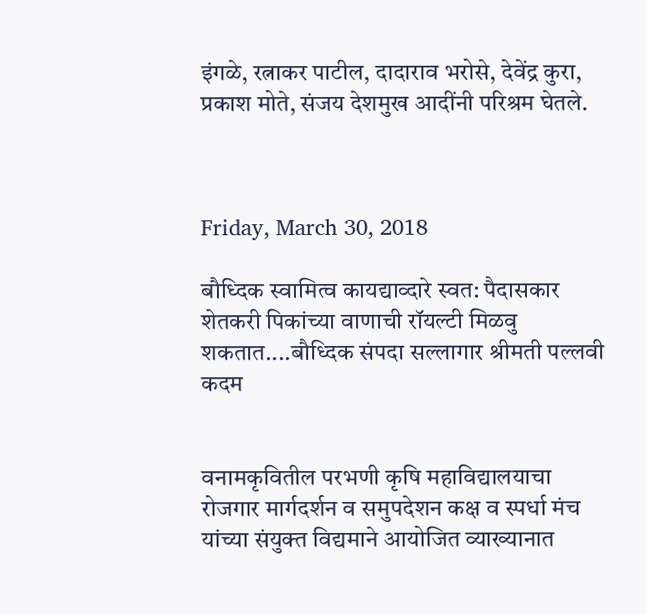इंगळे, रत्नाकर पाटील, दादाराव भरोसे, देवेंद्र कुरा, प्रकाश मोते, संजय देशमुख आदींनी परिश्रम घेतले.



Friday, March 30, 2018

बौध्दिक स्‍वामित्‍व कायद्याव्‍दारे स्‍वत: पैदासकार शेतकरी पिकांच्‍या वाणाची रॉयल्‍टी मिळवु शकतात....बौध्दिक संपदा सल्‍लागार श्रीमती पल्‍लवी कदम


वनामकृवितील परभणी कृषि महाविद्यालयाचा रोजगार मार्गदर्शन व समुपदेशन कक्ष व स्‍पर्धा मंच यांच्‍या संयुक्‍त विद्यमाने आयोजित व्‍याख्‍यानात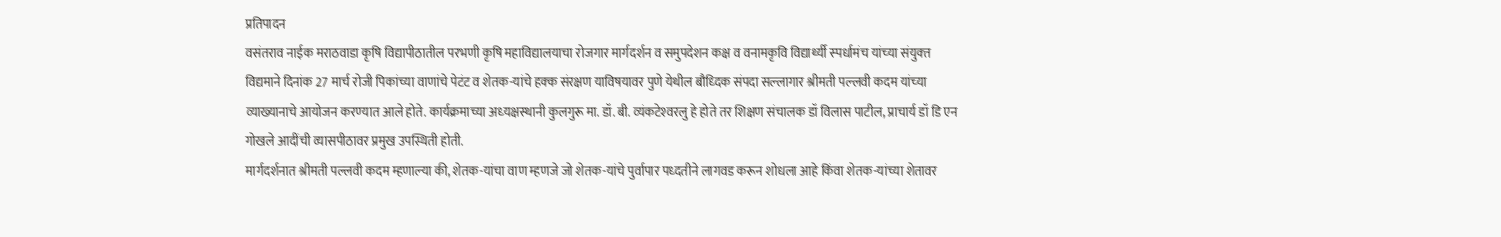प्रतिपादन
वसंतराव नाईक मराठवाडा कृषि विद्यापीठातील परभणी कृषि महाविद्यालयाचा रोजगार मार्गदर्शन व समुपदेशन कक्ष व वनामकृवि विद्यार्थ्‍यी स्‍पर्धामंच यांच्‍या संयुक्‍त विद्यमाने दिनांक 27 मार्च रोजी पिकांच्‍या वाणांचे पेटंट व शेतक-यांचे हक्‍क संरक्षण याविषयावर पुणे येथील बौध्दिक संपदा सल्‍लागार श्रीमती पल्‍लवी कदम यांच्‍या व्‍याख्‍यानाचे आयोजन करण्‍यात आले होते. कार्यक्रमाच्‍या अध्‍यक्षस्‍थानी कुलगुरू मा. डॉ. बी. व्‍यंकटेश्‍वरलु हे होते तर शिक्षण संचालक डॉ विलास पाटील, प्राचार्य डॉ डि एन गोखले आदींची व्‍यासपीठावर प्रमुख उपस्थिती होती.
मार्गदर्शनात श्रीमती पल्‍लवी कदम म्‍हणाल्‍या की, शेतक-यांचा वाण म्‍हणजे जो शेतक-यांचे पुर्वापार पध्‍दतीने लागवड करून शोधला आहे किंवा शेतक-यांच्‍या शेतावर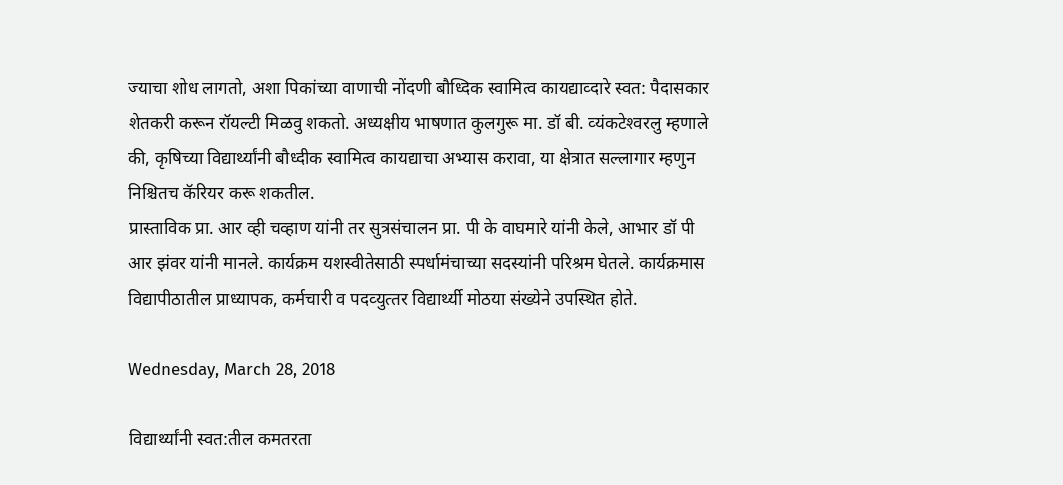ज्‍याचा शोध लागतो, अशा पिकांच्‍या वाणाची नोंदणी बौध्दिक स्‍वामित्‍व कायद्याव्‍दारे स्‍वत: पैदासकार शेतकरी करून रॉयल्‍टी मिळवु शकतो. अध्‍यक्षीय भाषणात कुलगुरू मा. डॉ बी. व्‍यंकटेश्‍वरलु म्‍हणाले की, कृषिच्‍या विद्यार्थ्‍यांनी बौध्‍दीक स्‍वामित्‍व कायद्याचा अभ्‍यास करावा, या क्षेत्रात सल्‍लागार म्‍हणुन निश्चितच कॅरियर करू शकतील.
प्रास्‍ताविक प्रा. आर व्‍ही चव्‍हाण यांनी तर सुत्रसंचालन प्रा. पी के वाघमारे यांनी केले, आभार डॉ पी आर झंवर यांनी मानले. कार्यक्रम यशस्‍वीतेसाठी स्‍पर्धामंचाच्‍या सदस्‍यांनी परिश्रम घेतले. कार्यक्रमास विद्यापीठातील प्राध्‍यापक, कर्मचारी व पदव्‍युत्‍तर विद्यार्थ्‍यी मोठया संख्‍येने उपस्थित होते.

Wednesday, March 28, 2018

विद्यार्थ्यांनी स्वत:तील कमतरता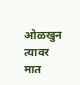ओळखुन त्यावर मात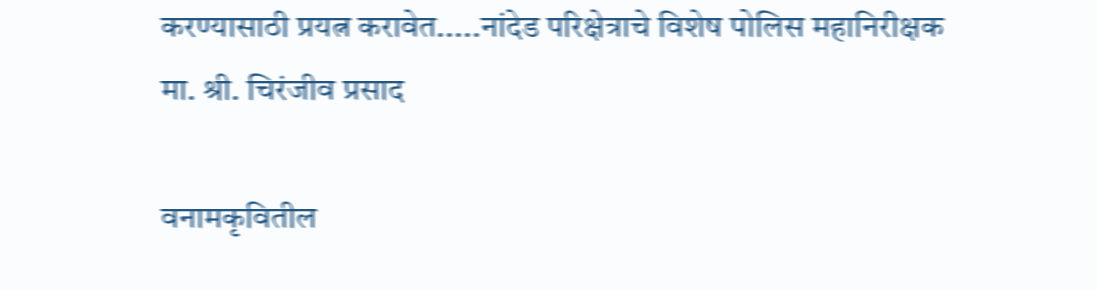करण्यासाठी प्रयत्न करावेत.....नांदेड परिक्षेत्राचे विशेष पोलिस महानिरीक्षक मा. श्री. चिरंजीव प्रसाद

वनामकृवितील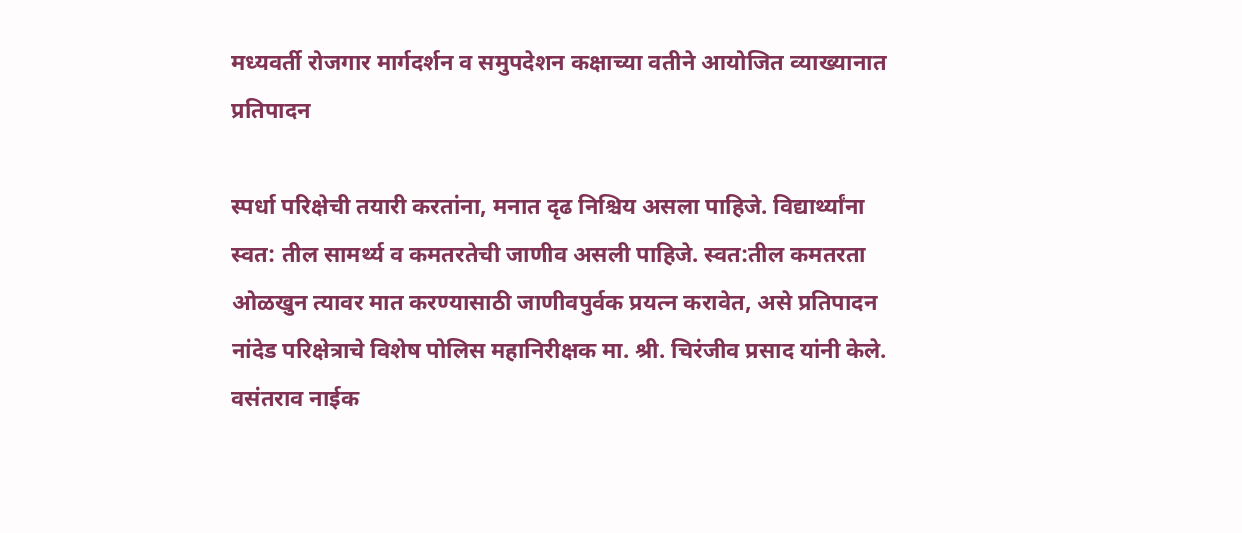मध्‍यवर्ती रोजगार मार्गदर्शन व समुपदेशन कक्षाच्‍या वतीने आयोजित व्‍याख्‍यानात प्रतिपादन

स्‍पर्धा परिक्षेची तयारी करतांना, मनात दृढ निश्चिय असला पाहिजे. विद्यार्थ्‍यांना स्‍वत: तील सामर्थ्‍य व कमतरतेची जाणीव असली पाहिजे. स्‍वत:तील कमतरता ओळखुन त्‍यावर मात करण्‍यासाठी जाणीवपुर्वक प्रयत्‍न करावेत, असे प्रतिपादन नांदेड परिक्षेत्राचे विशेष पोलिस महानिरीक्षक मा. श्री. चिरंजीव प्रसाद यांनी केले. वसंतराव नाईक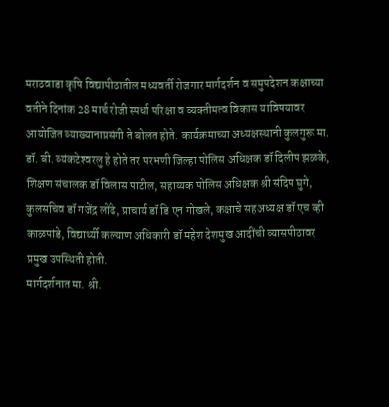मराठवाडा कृषि विद्यापीठातील मध्‍यवर्ती रोजगार मार्गदर्शन व समुपदेशन कक्षाच्‍या वतीने दिनांक 28 मार्च रोजी स्‍पर्धा परिक्षा व व्‍यक्‍तीमत्‍व विकास याविषयावर आयोजित व्‍याख्‍यानाप्रसंगी ते बोलत होते. कार्यक्रमाच्‍या अध्‍यक्षस्‍थानी कुलगुरू मा. डॉ. बी. व्‍यंकटेश्‍वरलु हे होते तर परभणी जिल्‍हा पोलिस अधिक्षक डॉ दिलीप झळके, शिक्षण संचालक डॉ विलास पाटील, सहाय्यक पोलिस अधिक्षक श्री संदिप घुगे, कुलसचिव डॉ गजेंद्र लोंढे, प्राचार्य डॉ डि एन गोखले, कक्षाचे सहअध्‍यक्ष डॉ एच व्‍ही काळपांडे, विद्यार्थ्‍यी कल्‍याण अधिकारी डॉ महेश देशमुख आदींची व्‍यासपीठावर प्रमुख उपस्थिती होती.
मार्गदर्शनात मा. श्री.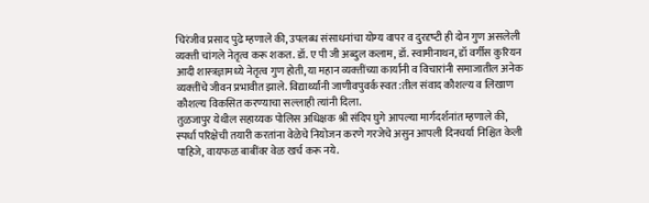चिरंजीव प्रसाद पुढे म्‍हणाले की, उपलब्‍ध संसाधनांचा योग्‍य वापर व दुरदृष्‍टी ही दोन गुण असलेली व्‍यक्‍ती चांगले नेतृत्‍व करू शकत. डॉ. ए पी जी अब्‍दुल कलाम, डॉ. स्वामीनाथन, डॉ वर्गीस कुरियन आदी शास्‍त्रज्ञामध्‍ये नेतृत्‍व गुण होती, या महान व्‍यक्‍तींच्‍या कार्यांनी व विचारांनी समाजातील अनेक व्‍यक्‍तींचे जीवन प्रभावीत झाले. विद्यार्थ्‍यांनी जाणीवपुवर्क स्‍वत:तील संवाद कौशल्‍य व लिखाण कौशल्‍य विकसित करण्‍याचा सल्‍लाही त्‍यांनी दिला.
तुळजापुर येथील सहाय्यक पोलिस अधिक्षक श्री संदिप घुगे आपल्‍या मार्गदर्शनांत म्‍हणाले की, स्‍पर्धा परिक्षेची तयारी करतांना वेळेचे नियोजन करणे गरजेचे असुन आपली दिनचर्या निश्चित केली पाहिजे, वायफळ बाबींवर वेळ खर्च करू नये.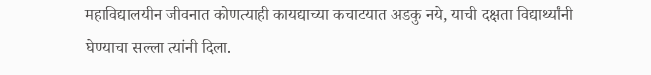महाविद्यालयीन जीवनात कोणत्‍याही कायद्याच्‍या कचाटयात अडकु नये, याची दक्षता विद्यार्थ्‍यांनी घेण्‍याचा सल्‍ला त्‍यांनी दिला.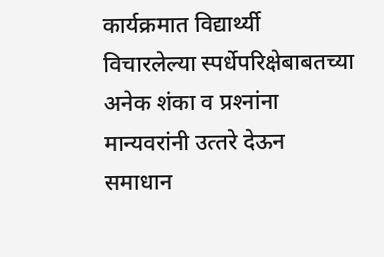कार्यक्रमात विद्यार्थ्‍यी विचारलेल्‍या स्‍पर्धेपरिक्षेबाबतच्‍या अनेक शंका व प्रश्‍नांना मान्‍यवरांनी उत्‍तरे देऊन समाधान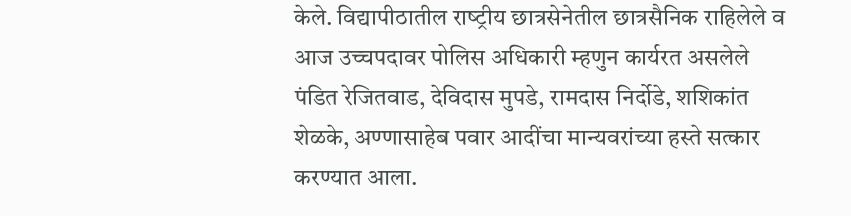केले. विद्यापीठातील राष्‍ट्रीय छात्रसेनेतील छात्रसैनिक राहिलेले व आज उच्‍चपदावर पोलिस अधिकारी म्‍हणुन कार्यरत असलेले पंडित रेजितवाड, देविदास मुपडे, रामदास निर्दोडे, शशिकांत शेळके, अण्‍णासाहेब पवार आदींचा मान्‍यवरांच्‍या हस्‍ते सत्‍कार करण्‍यात आला.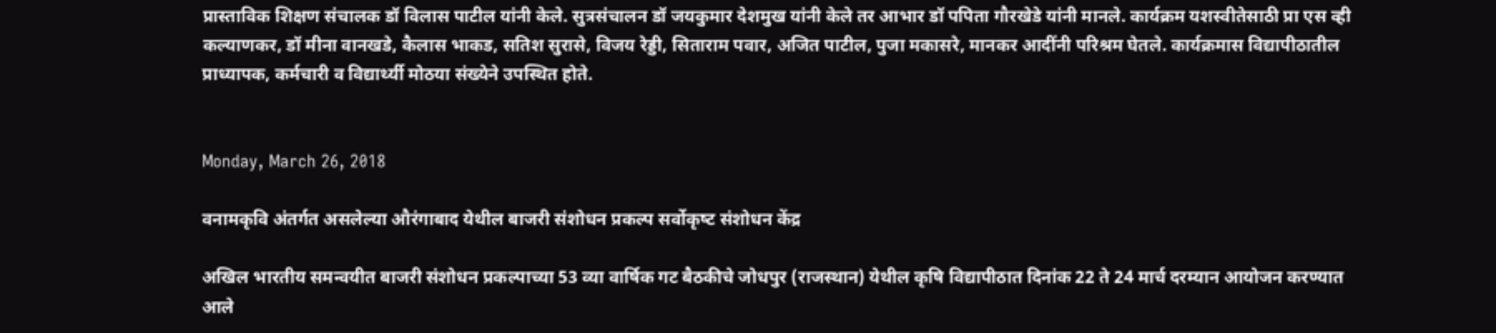प्रास्‍ताविक शिक्षण संचालक डॉ विलास पाटील यांनी केले. सुत्रसंचालन डॉ जयकुमार देशमुख यांनी केले तर आभार डॉ पपिता गौरखेडे यांनी मानले. कार्यक्रम यशस्‍वीतेसाठी प्रा एस व्‍ही कल्‍याणकर, डॉ मीना वानखडे, कैलास भाकड, सतिश सुरासे, विजय रेड्डी, सिताराम पवार, अजित पाटील, पुजा मकासरे, मानकर आदींनी परिश्रम घेतले. कार्यक्रमास विद्यापीठातील प्राध्‍यापक, कर्मचारी व विद्यार्थ्‍यी मोठया संख्‍येने उपस्थित होते.


Monday, March 26, 2018

वनामकृवि अंतर्गत असलेल्‍या औरंगाबाद येथील बाजरी संशोधन प्रकल्‍प सर्वोकृष्‍ट संशोधन केंद्र

अखिल भारतीय समन्‍वयीत बाजरी संशोधन प्रकल्‍पाच्‍या 53 व्‍या वार्षिक गट बैठकीचे जोधपुर (राजस्‍थान) येथील कृषि विद्यापीठात दिनांक 22 ते 24 मार्च दरम्‍यान आयोजन करण्‍यात आले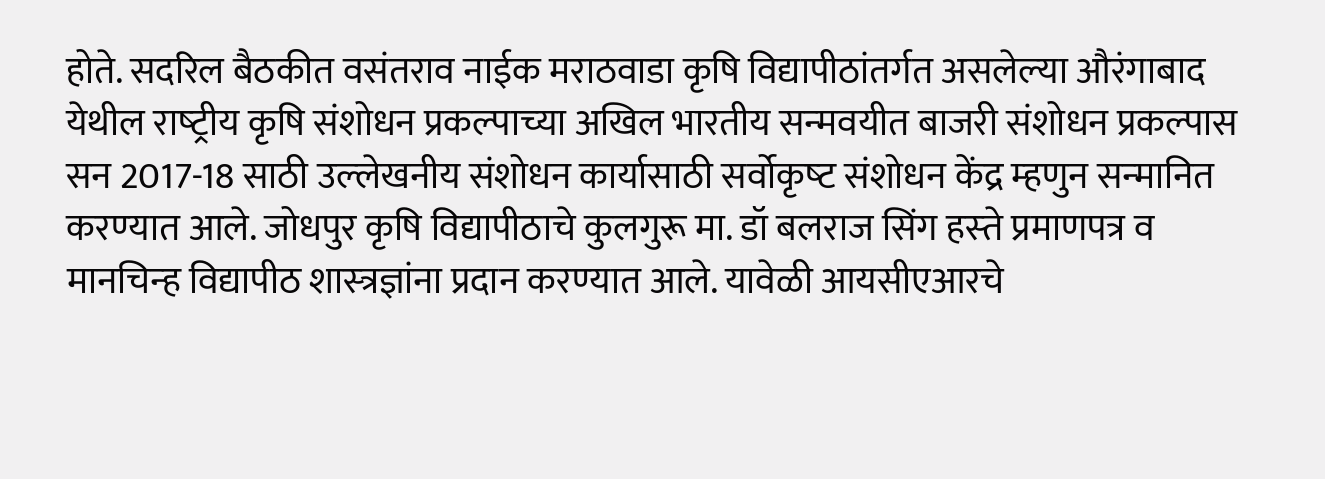होते. सदरिल बैठकीत वसंतराव नाईक मराठवाडा कृषि विद्यापीठांतर्गत असलेल्‍या औरंगाबाद येथील राष्‍ट्रीय कृषि संशोधन प्रकल्‍पाच्‍या अखिल भारतीय सन्‍मवयीत बाजरी संशोधन प्रकल्‍पास सन 2017-18 साठी उल्‍लेखनीय संशोधन कार्यासाठी सर्वोकृष्‍ट संशोधन केंद्र म्‍हणुन सन्‍मानित करण्‍यात आले. जोधपुर कृषि विद्यापीठाचे कुलगुरू मा. डॉ बलराज सिंग हस्‍ते प्रमाणपत्र व मानचिन्‍ह विद्यापीठ शास्‍त्रज्ञांना प्रदान करण्‍यात आले. यावेळी आयसीएआरचे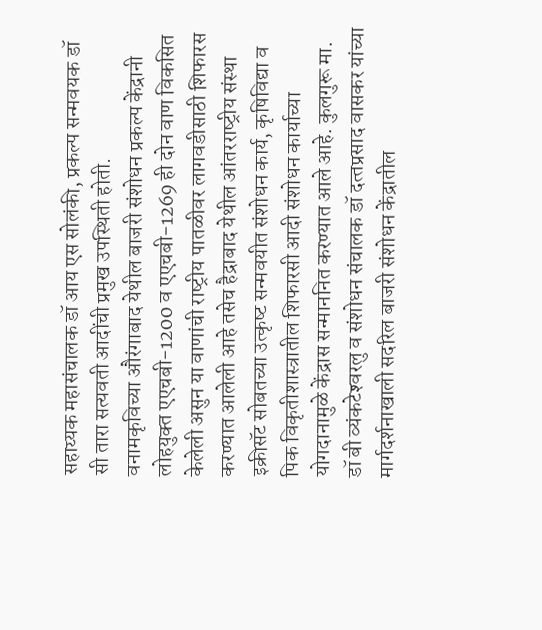सहाय्यक महासंचालक डॉ आय एस सोलंकी, प्रकल्‍प सन्‍मवयक डॉ सी तारा सत्‍यवती आदींची प्रमुख उपस्थिती होती.
वनामकृविच्‍या औरंगाबाद येथील बाजरी संशोधन प्रकल्‍प केंद्रानी लोहयुक्‍त एएचबी-1200 व एएचबी-1269 ही दोन वाण विकसित केलेली असुन या वाणांची राष्‍ट्रीय पातळीवर लागवडीसाठी शिफारस करण्‍यात आलेली आहे तसेच हैद्राबाद येथील आंतरराष्‍ट्रीय संस्‍था इक्रीसॅट सोबतच्‍या उत्‍कृष्‍ट सन्‍मवयीत संशोधन कार्य, कृषिविद्या व पिक विकृतीशास्‍त्रातील शिफारसी आदी संशोधन कार्याच्‍या योगदानामुळे केंद्रास सन्‍माननित करण्‍यात आले आहे. कुलगुरू मा. डॉ बी व्‍यंकटेश्‍वरलु व संशोधन संचालक डॉ दत्‍तप्रसाद वासकर यांच्‍या मार्गदर्शनाखाली सदरिल बाजरी संशोधन केंद्रातील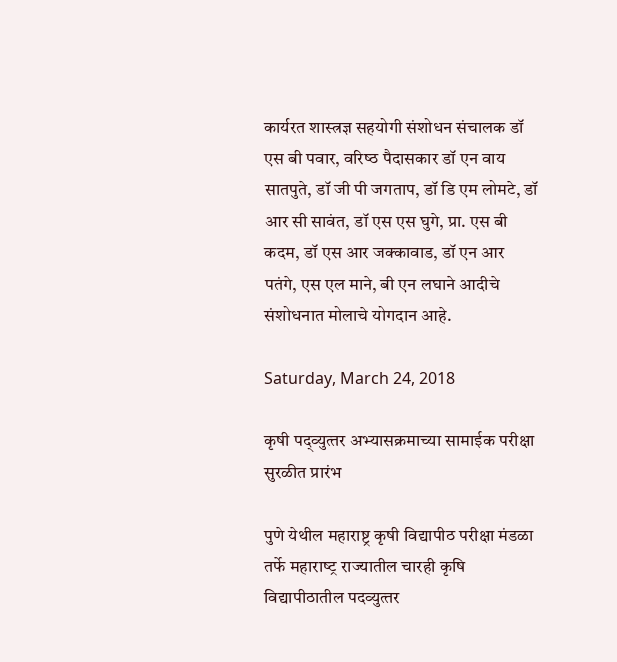कार्यरत शास्‍त्रज्ञ सहयोगी संशोधन संचालक डॉ एस बी पवार, वरिष्‍ठ पैदासकार डॉ एन वाय सातपुते, डॉ जी पी जगताप, डॉ डि एम लोमटे, डॉ आर सी सावंत, डॉ एस एस घुगे, प्रा. एस बी कदम, डॉ एस आर जक्‍कावाड, डॉ एन आर पतंगे, एस एल माने, बी एन लघाने आदीचे संशोधनात मोलाचे योगदान आहे.

Saturday, March 24, 2018

कृषी पद्व्‍युत्‍तर अभ्‍यासक्रमाच्‍या सामाईक परीक्षा सुरळीत प्रारंभ

पुणे येथील महाराष्ट्र कृषी विद्यापीठ परीक्षा मंडळा तर्फे महाराष्‍ट्र राज्‍यातील चारही कृषि विद्यापीठातील पदव्‍युत्‍तर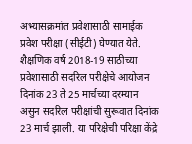अभ्‍यासक्रमांत प्रवेशासाठी सामाईक प्रवेश परीक्षा (सीईटी) घेण्‍यात येते. शैक्षणिक वर्ष 2018-19 साठीच्‍या प्रवेशासाठी सदरिल परीक्षेचे आयोजन दिनांक 23 ते 25 मार्चच्‍या दरम्‍यान असुन सदरिल परीक्षांची सुरूवात दिनांक 23 मार्च झाली. या परिक्षेची परिक्षा केंद्रे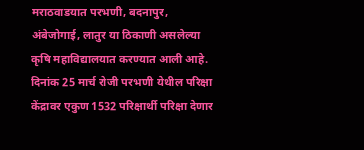मराठवाडयात परभणी, बदनापुर, अंबेजोगाई, लातुर या ठिकाणी असलेल्‍या कृषि महाविद्यालयात करण्‍यात आली आहे. दिनांक 25 मार्च रोजी परभणी येथील परिक्षा केंद्रावर एकुण 1532 परिक्षार्थी परिक्षा देणार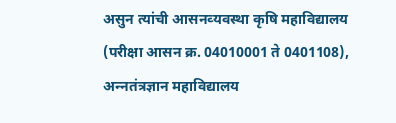असुन त्‍यांची आसनव्‍यवस्‍था कृषि महाविद्यालय (परीक्षा आसन क्र. 04010001 ते 0401108), अन्‍नतंत्रज्ञान महाविद्यालय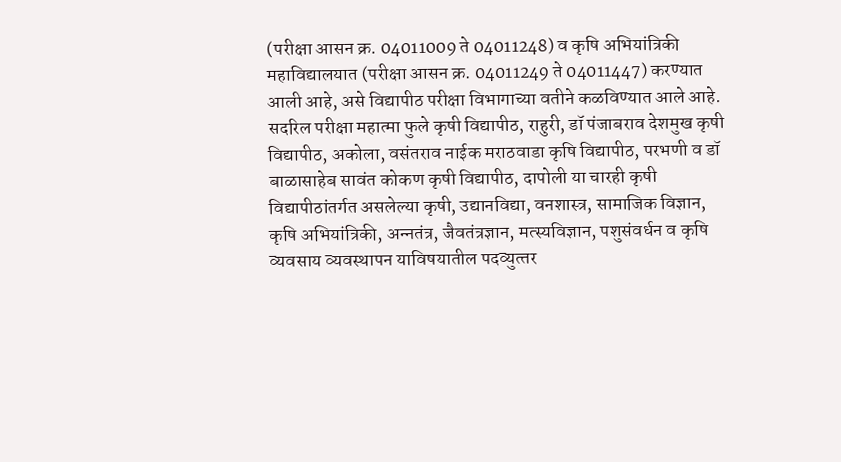(परीक्षा आसन क्र. 04011009 ते 04011248) व कृषि अभियांत्रिकी महाविद्यालयात (परीक्षा आसन क्र. 04011249 ते 04011447) करण्‍यात आली आहे, असे विद्यापीठ परीक्षा विभागाच्‍या वतीने कळविण्‍यात आले आहे.
सदरिल परीक्षा महात्‍मा फुले कृषी विद्यापीठ, राहुरी, डॉ पंजाबराव देशमुख कृषी विद्यापीठ, अकोला, वसंतराव नाईक मराठवाडा कृषि विद्यापीठ, परभणी व डॉ बाळासाहेब सावंत कोकण कृषी विद्यापीठ, दापोली या चारही कृषी विद्यापीठांतर्गत असलेल्‍या कृषी, उद्यानविद्या, वनशास्‍त्र, सामाजिक विज्ञान, कृषि अभियांत्रिकी, अन्‍नतंत्र, जैवतंत्रज्ञान, मत्‍स्‍यविज्ञान, पशुसंवर्धन व कृषि व्‍यवसाय व्‍यवस्‍थापन याविषयातील पदव्‍युत्‍तर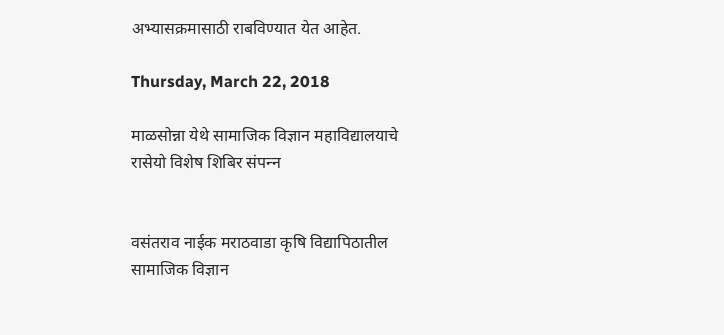अभ्‍यासक्रमासाठी राबविण्‍यात येत आहेत.

Thursday, March 22, 2018

माळसोन्ना येथे सामाजिक विज्ञान महाविद्यालयाचे रासेयो विशेष शिबिर संपन्‍न


वसंतराव नाईक मराठवाडा कृषि विद्यापिठातील सामाजिक विज्ञान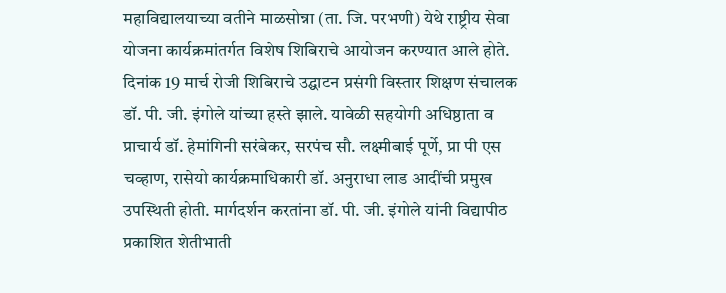महाविद्यालयाच्या वतीने माळसोन्ना (ता. जि. परभणी) येथे राष्ट्रीय सेवा योजना कार्यक्रमांतर्गत विशेष शिबिराचे आयोजन करण्‍यात आले होते. दिनांक 19 मार्च रोजी शिबिराचे उद्घाटन प्रसंगी विस्‍तार शिक्षण संचालक डॉ. पी. जी. इंगोले यांच्‍या हस्‍ते झाले. यावेळी सहयोगी अधिष्ठाता व प्राचार्य डॉ. हेमांगिनी सरंबेकर, सरपंच सौ. लक्ष्मीबाई पूर्णे, प्रा पी एस चव्हाण, रासेयो कार्यक्रमाधिकारी डॉ. अनुराधा लाड आदींची प्रमुख उपस्थिती होती. मार्गदर्शन करतांना डॉ. पी. जी. इंगोले यांनी विद्यापीठ प्रकाशित शेतीभाती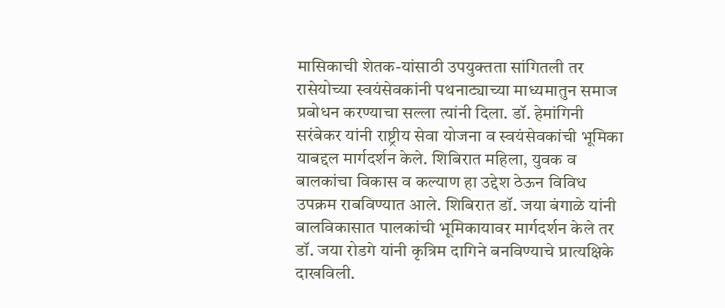मासिकाची शेतक-यांसाठी उपयुक्तता सांगितली तर रासेयोच्‍या स्वयंसेवकांनी पथनाट्याच्‍या माध्‍यमातुन समाज प्रबोधन करण्‍याचा सल्‍ला त्‍यांनी दिला. डॉ. हेमांगिनी सरंबेकर यांनी राष्ट्रीय सेवा योजना व स्वयंसेवकांची भूमिका याबद्दल मार्गदर्शन केले. शिबिरात महिला, युवक व बालकांचा विकास व कल्याण हा उद्देश ठेऊन विविध उपक्रम राबविण्‍यात आले. शिबिरात डॉ. जया बंगाळे यांनी बालविकासात पालकांची भूमिकायावर मार्गदर्शन केले तर डॉ. जया रोडगे यांनी कृत्रिम दागिने बनविण्याचे प्रात्यक्षिके दाखविली.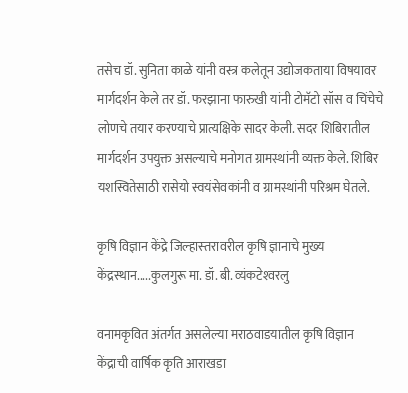तसेच डॉ. सुनिता काळे यांनी वस्त्र कलेतून उद्योजकताया विषयावर मार्गदर्शन केले तर डॉ. फरझाना फारुखी यांनी टोमॅटो सॉस व चिंचेचे लोणचे तयार करण्‍याचे प्रात्यक्षिके सादर केली. सदर शिबिरातील मार्गदर्शन उपयुक्त असल्याचे मनोगत ग्रामस्थांनी व्यक्त केले. शिबिर यशस्वितेसाठी रासेयो स्वयंसेवकांनी व ग्रामस्थांनी परिश्रम घेतले.

कृषि विज्ञान केंद्रे जिल्‍हास्‍तरावरील कृषि ज्ञानाचे मुख्‍य केंद्रस्‍थान.....कुलगुरू मा. डॉ. बी. व्‍यंकटेश्‍वरलु

वनामकृवित अंतर्गत असलेल्‍या मराठवाडयातील कृषि विज्ञान केंद्राची वार्षिक कृति आराखडा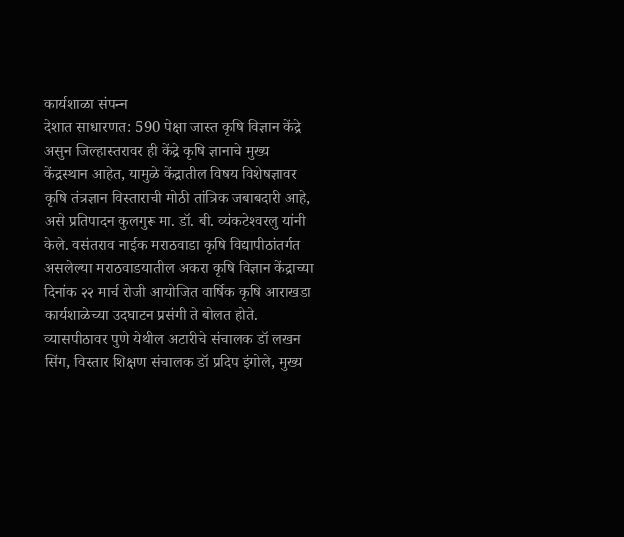कार्यशाळा संपन्‍न
देशात साधारणत: 590 पेक्षा जास्‍त कृषि विज्ञान केंद्रे असुन जिल्‍हास्‍तरावर ही केंद्रे कृषि ज्ञानाचे मुख्‍य केंद्रस्‍थान आहेत, यामुळे केंद्रातील विषय विशेषज्ञावर कृषि तंत्रज्ञान विस्‍ताराची मोठी तांत्रिक जबाबदारी आहे, असे प्रतिपादन कुलगुरू मा. डॉ. बी. व्‍यंकटेश्‍वरलु यांनी केले. वसंतराव नाईक मराठवाडा कृषि विद्यापीठांतर्गत असलेल्‍या मराठवाडयातील अकरा कृषि विज्ञान केंद्राच्‍या दिनांक २२ मार्च रोजी आयोजित वार्षिक कृषि आराखडा कार्यशाळेच्‍या उदघाटन प्रसंगी ते बोलत होते. व्‍यासपीठावर पुणे येथील अटारीचे संचालक डॉ लखन सिंग, विस्‍तार शिक्षण संचालक डॉ प्रदिप इंगोले, मुख्‍य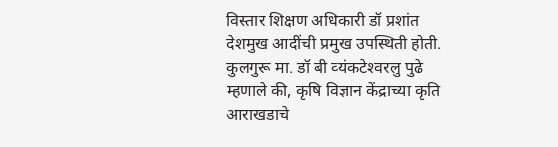विस्‍तार शिक्षण अधिकारी डॉ प्रशांत देशमुख आदींची प्रमुख उपस्थिती होती.
कुलगुरू मा. डॉ बी व्‍यंकटेश्‍वरलु पुढे म्‍हणाले की, कृषि विज्ञान केंद्राच्‍या कृति आराखडाचे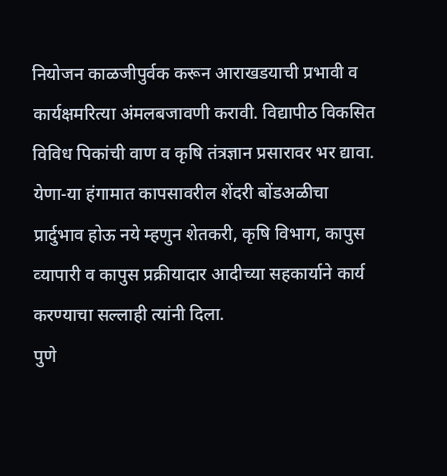नियोजन काळजीपुर्वक करून आराखडयाची प्रभावी व कार्यक्षमरित्‍या अंमलबजावणी करावी. विद्यापीठ विकसित विविध पिकांची वाण व कृषि तंत्रज्ञान प्रसारावर भर द्यावा. येणा-या हंगामात कापसावरील शेंदरी बोंडअळीचा प्रार्दुभाव होऊ नये म्‍हणुन शेतकरी, कृषि विभाग, कापुस व्‍यापारी व कापुस प्रक्रीयादार आदीच्‍या सहकार्याने कार्य करण्‍याचा सल्‍लाही त्‍यांनी दिला.
पुणे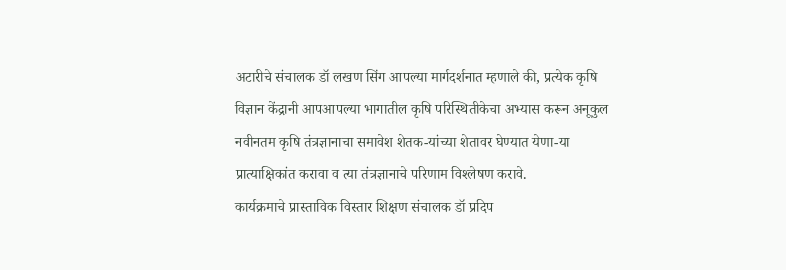अटारीचे संचालक डॉ लखण सिंग आपल्‍या मार्गदर्शनात म्‍हणाले की, प्रत्‍येक कृषि विज्ञान केंद्रानी आपआपल्‍या भागातील कृषि परिस्थितीकेचा अभ्‍यास करून अनूकुल नवीनतम कृषि तंत्रज्ञानाचा समावेश शेतक-यांच्‍या शेतावर घेण्‍यात येणा-या प्रात्‍याक्षिकांत करावा व त्‍या तंत्रज्ञानाचे परिणाम विश्‍लेषण करावे.
कार्यक्रमाचे प्रास्‍ताविक विस्‍तार शिक्षण संचालक डॉ प्रदिप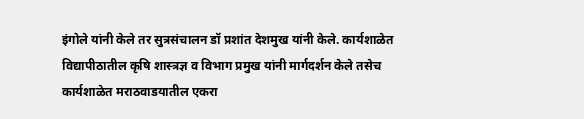इंगोले यांनी केले तर सुत्रसंचालन डॉ प्रशांत देशमुख यांनी केले. कार्यशाळेत विद्यापीठातील कृषि शास्‍त्रज्ञ व विभाग प्रमुख यांनी मार्गदर्शन केले तसेच कार्यशाळेत मराठवाडयातील एकरा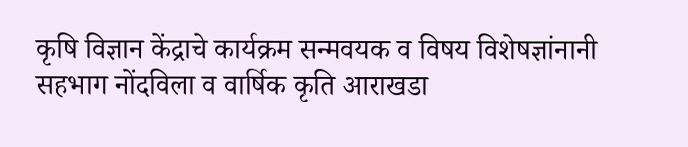कृषि विज्ञान केंद्राचे कार्यक्रम सन्मवयक व विषय विशेषज्ञांनानी सहभाग नोंदविला व वार्षिक कृति आराखडा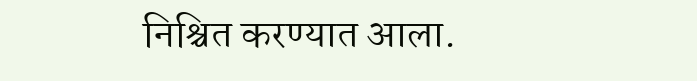निश्चित करण्‍यात आला.